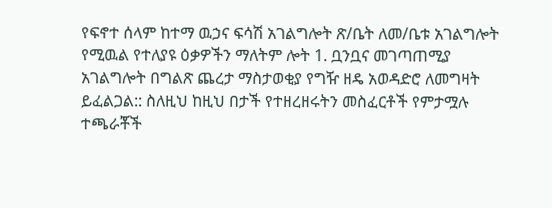የፍኖተ ሰላም ከተማ ዉኃና ፍሳሽ አገልግሎት ጽ/ቤት ለመ/ቤቱ አገልግሎት የሚዉል የተለያዩ ዕቃዎችን ማለትም ሎት 1. ቧንቧና መገጣጠሚያ አገልግሎት በግልጽ ጨረታ ማስታወቂያ የግዥ ዘዴ አወዳድሮ ለመግዛት ይፈልጋል:: ስለዚህ ከዚህ በታች የተዘረዘሩትን መስፈርቶች የምታሟሉ ተጫራቾች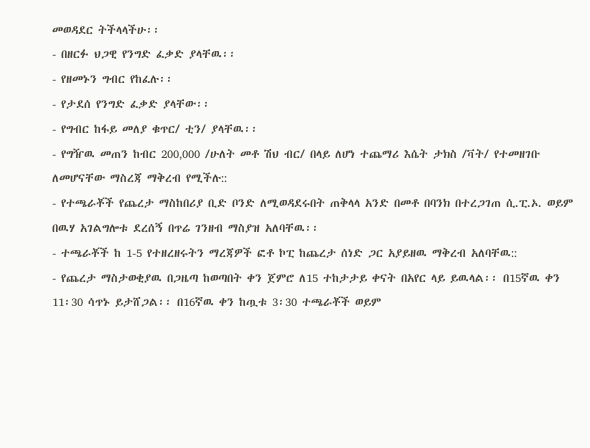መወዳደር ትችላላችሁ፡፡
- በዘርፉ ህጋዊ የንግድ ፈቃድ ያላቸዉ፡፡
- የዘመኑን ግብር የከፈሉ፡፡
- የታደሰ የንግድ ፈቃድ ያላቸው፡፡
- የግብር ከፋይ መለያ ቁጥር/ ቲን/ ያላቸዉ፡፡
- የግዥዉ መጠን ከብር 200‚000 /ሁለት መቶ ሽህ ብር/ በላይ ለሆነ ተጨማሪ እሴት ታክስ /ቫት/ የተመዘገቡ ለመሆናቸው ማስረጃ ማቅረብ የሚችሉ::
- የተጫራቾች የጨረታ ማስከበሪያ ቢድ ቦንድ ለሚወዳደሩበት ጠቅላላ አንድ በመቶ በባንክ በተረጋገጠ ሲ.ፒ.ኦ. ወይም በዉሃ አገልግሎቱ ደረሰኝ በጥሬ ገንዘብ ማስያዝ አለባቸዉ፡፡
- ተጫራቾች ከ 1-5 የተዘረዘሩትን ማረጃዎች ፎቶ ኮፒ ከጨረታ ሰነድ ጋር አያይዘዉ ማቅረብ አለባቸዉ::
- የጨረታ ማስታወቂያዉ በጋዜጣ ከወጣበት ቀን ጀምሮ ለ15 ተከታታይ ቀናት በአየር ላይ ይዉላል፡፡ በ15ኛዉ ቀን 11፡30 ሳጥኑ ይታሸጋል፡፡ በ16ኛዉ ቀን ከጧቱ 3፡30 ተጫራቾች ወይም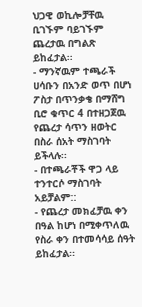ህጋዊ ወኪሎቻቸዉ ቢገኙም ባይገኙም ጨረታዉ በግልጽ ይከፈታል፡፡
- ማንኛዉም ተጫራች ሀሳቡን በአንድ ወጥ በሆነ ፖስታ በጥንቃቄ በማሸግ ቢሮ ቁጥር 4 በተዘጋጀዉ የጨረታ ሳጥን ዘወትር በስራ ሰአት ማስገባት ይችላሉ፡፡
- በተጫራቾች ዋጋ ላይ ተንተርሶ ማስገባት አይቻልም::
- የጨረታ መክፈቻዉ ቀን በዓል ከሆነ በሚቀጥለዉ የስራ ቀን በተመሳሳይ ሰዓት ይከፈታል፡፡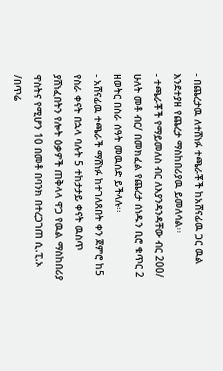- በጨረታዉ ለተሸነፉ ተጫራቾች ከአሸናፊዉ ጋር ዉል እንደተያዘ የጨረታ ማስከበሪያዉ ይመለሳል፡፡
- ተጫራቾች የማይመለስ ብር ለእያንዳንዳቸው ብር 200/ ሁለት መቶ ብር/ በመክፈል የጨረታ ሰነዱን ቢሮ ቁጥር 2 ዘወትር በስራ ሰዓት መዉሰድ ይችላሉ፡፡
- አሸናፊዉ ተጫራች ማሸነፉ ከተገለጸበት ቀን ጀምሮ ከ5 የስራ ቀናት በኋላ ባሉት 5 ተከታታይ ቀናት ዉስጥ ያሸነፈበትን የሎት ዕቃዎች ጠቅላላ ዋጋ የዉል ማስከበሪያ ዋስትና የሚሆን 10 በመቶ በባንክ በተረጋገጠ ሲ.ፒ.ኦ /በጥሬ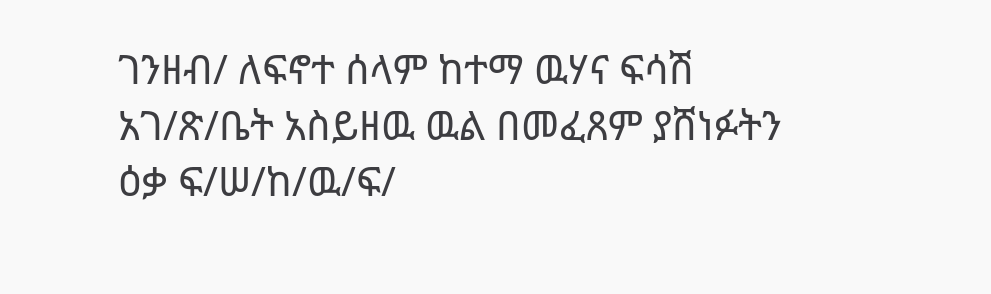ገንዘብ/ ለፍኖተ ሰላም ከተማ ዉሃና ፍሳሽ አገ/ጽ/ቤት አስይዘዉ ዉል በመፈጸም ያሸነፉትን ዕቃ ፍ/ሠ/ከ/ዉ/ፍ/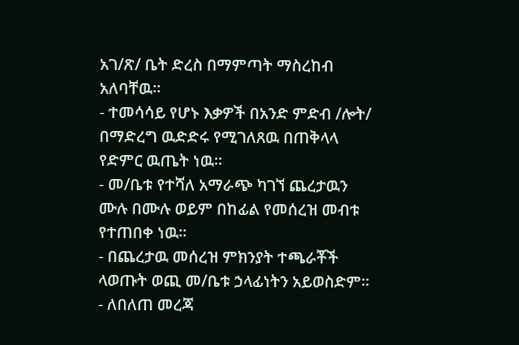አገ/ጽ/ ቤት ድረስ በማምጣት ማስረከብ አለባቸዉ፡፡
- ተመሳሳይ የሆኑ እቃዎች በአንድ ምድብ /ሎት/ በማድረግ ዉድድሩ የሚገለጸዉ በጠቅላላ የድምር ዉጤት ነዉ፡፡
- መ/ቤቱ የተሻለ አማራጭ ካገኘ ጨረታዉን ሙሉ በሙሉ ወይም በከፊል የመሰረዝ መብቱ የተጠበቀ ነዉ፡፡
- በጨረታዉ መሰረዝ ምክንያት ተጫራቾች ላወጡት ወጪ መ/ቤቱ ኃላፊነትን አይወስድም፡፡
- ለበለጠ መረጃ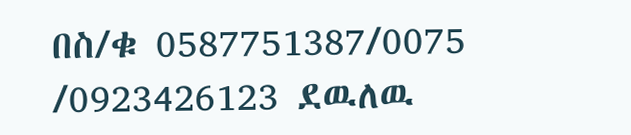በስ/ቁ 0587751387/0075 /0923426123 ደዉለዉ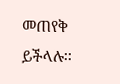መጠየቅ ይችላሉ፡፡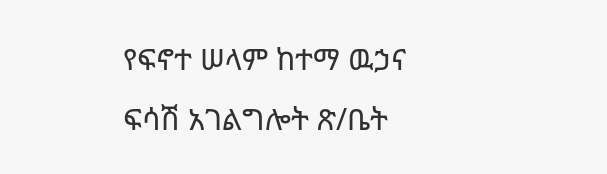የፍኖተ ሠላም ከተማ ዉኃና ፍሳሽ አገልግሎት ጽ/ቤት